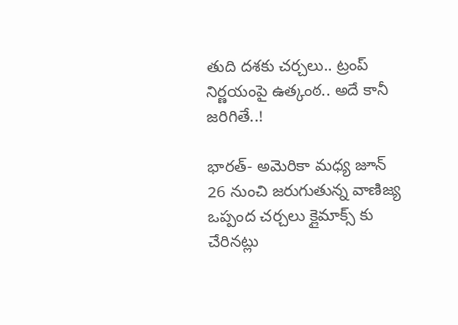తుది దశకు చర్చలు.. ట్రంప్ నిర్ణయంపై ఉత్కంఠ.. అదే కానీ జరిగితే..!

భారత్- అమెరికా మధ్య జూన్ 26 నుంచి జరుగుతున్న వాణిజ్య ఒప్పంద చర్చలు క్లైమాక్స్ కు చేరినట్లు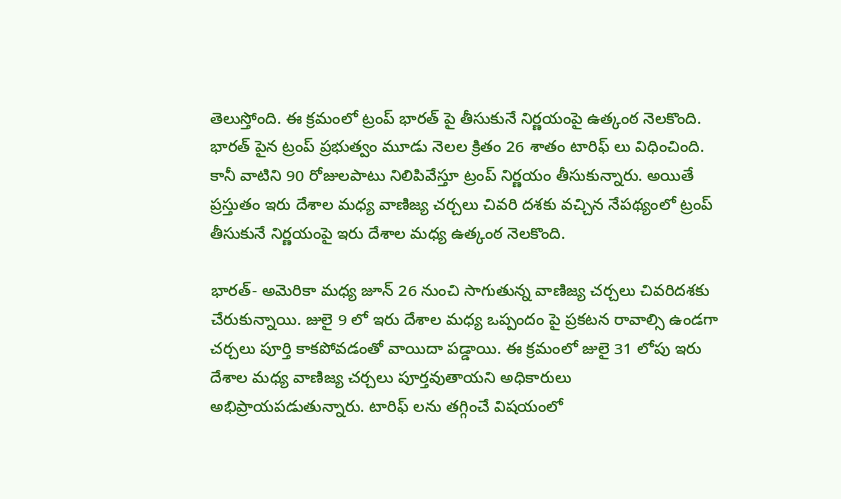తెలుస్తోంది. ఈ క్రమంలో ట్రంప్ భారత్ పై తీసుకునే నిర్ణయంపై ఉత్కంఠ నెలకొంది. భారత్ పైన ట్రంప్‌ ప్రభుత్వం మూడు నెలల క్రితం 26 శాతం టారిఫ్ లు విధించింది. కానీ వాటిని 90 రోజులపాటు నిలిపివేస్తూ ట్రంప్ నిర్ణయం తీసుకున్నారు. అయితే ప్రస్తుతం ఇరు దేశాల మధ్య వాణిజ్య చర్చలు చివరి దశకు వచ్చిన నేపథ్యంలో ట్రంప్ తీసుకునే నిర్ణయంపై ఇరు దేశాల మధ్య ఉత్కంఠ నెలకొంది.

భారత్- అమెరికా మధ్య జూన్ 26 నుంచి సాగుతున్న వాణిజ్య చర్చలు చివరిదశకు చేరుకున్నాయి. జులై 9 లో ఇరు దేశాల మధ్య ఒప్పందం పై ప్రకటన రావాల్సి ఉండగా చర్చలు పూర్తి కాకపోవడంతో వాయిదా పడ్డాయి. ఈ క్రమంలో జులై 31 లోపు ఇరు దేశాల మధ్య వాణిజ్య చర్చలు పూర్తవుతాయని అధికారులు అభిప్రాయపడుతున్నారు. టారిఫ్ లను తగ్గించే విషయంలో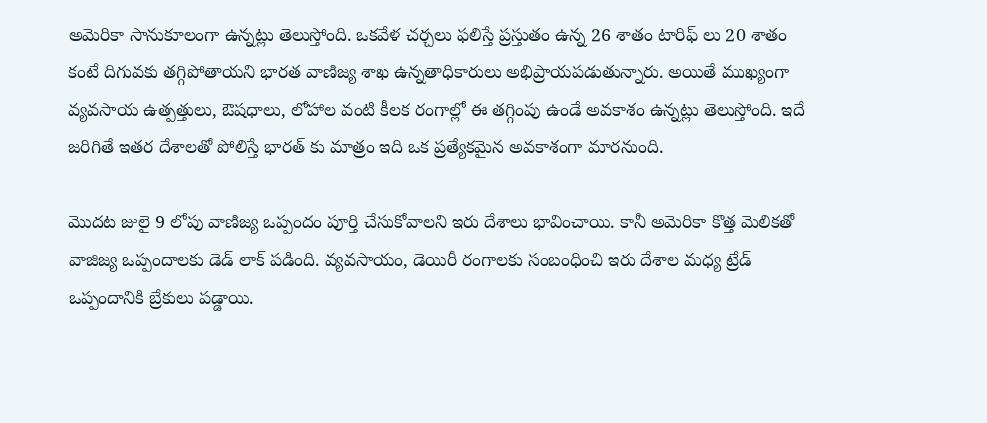అమెరికా సానుకూలంగా ఉన్నట్లు తెలుస్తోంది. ఒకవేళ చర్చలు ఫలిస్తే ప్రస్తుతం ఉన్న 26 శాతం టారిఫ్ లు 20 శాతం కంటే దిగువకు తగ్గిపోతాయని భారత వాణిజ్య శాఖ ఉన్నతాధికారులు అభిప్రాయపడుతున్నారు. అయితే ముఖ్యంగా వ్యవసాయ ఉత్పత్తులు, ఔషధాలు, లోహాల వంటి కీలక రంగాల్లో ఈ తగ్గింపు ఉండే అవకాశం ఉన్నట్లు తెలుస్తోంది. ఇదే జరిగితే ఇతర దేశాలతో పోలిస్తే భారత్‌ కు మాత్రం ఇది ఒక ప్రత్యేకమైన అవకాశంగా మారనుంది.

మొదట జులై 9 లోపు వాణిజ్య ఒప్పందం పూర్తి చేసుకోవాలని ఇరు దేశాలు భావించాయి. కానీ అమెరికా కొత్త మెలికతో వాజిజ్య ఒప్పందాలకు డెడ్ లాక్ పడింది. వ్యవసాయం, డెయిరీ రంగాలకు సంబంధించి ఇరు దేశాల మధ్య ట్రేడ్ ఒప్పందానికి బ్రేకులు పడ్డాయి.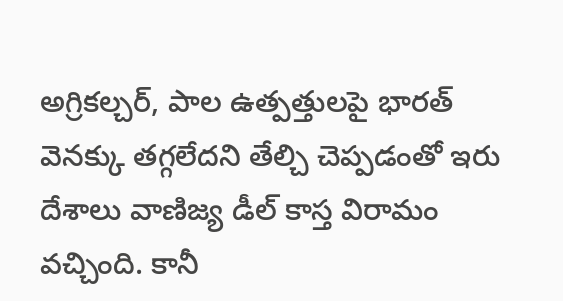అగ్రికల్చర్, పాల ఉత్పత్తులపై భారత్ వెనక్కు తగ్గలేదని తేల్చి చెప్పడంతో ఇరు దేశాలు వాణిజ్య డీల్ కాస్త విరామం వచ్చింది. కానీ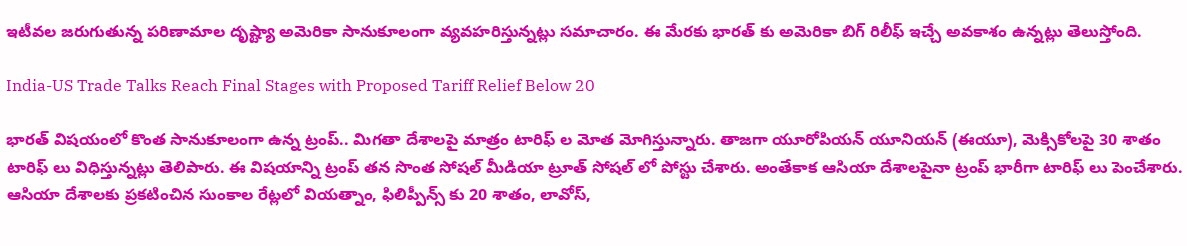ఇటీవల జరుగుతున్న పరిణామాల దృష్ట్యా అమెరికా సానుకూలంగా వ్యవహరిస్తున్నట్లు సమాచారం. ఈ మేరకు భారత్ కు అమెరికా బిగ్ రిలీఫ్ ఇచ్చే అవకాశం ఉన్నట్లు తెలుస్తోంది.

India-US Trade Talks Reach Final Stages with Proposed Tariff Relief Below 20

భారత్ విషయంలో కొంత సానుకూలంగా ఉన్న ట్రంప్.. మిగతా దేశాలపై మాత్రం టారిఫ్‌ ల మోత మోగిస్తున్నారు. తాజగా యూరోపియన్ యూనియన్ (ఈయూ), మెక్సికోలపై 30 శాతం టారిఫ్‌ లు విధిస్తున్నట్లు తెలిపారు. ఈ విషయాన్ని ట్రంప్ తన సొంత సోషల్ మీడియా ట్రూత్ సోషల్ లో పోస్టు చేశారు. అంతేకాక ఆసియా దేశాలపైనా ట్రంప్ భారీగా టారిఫ్ లు పెంచేశారు. ఆసియా దేశాలకు ప్రకటించిన సుంకాల రేట్లలో వియత్నాం, ఫిలిప్పీన్స్‌ కు 20 శాతం, లావోస్,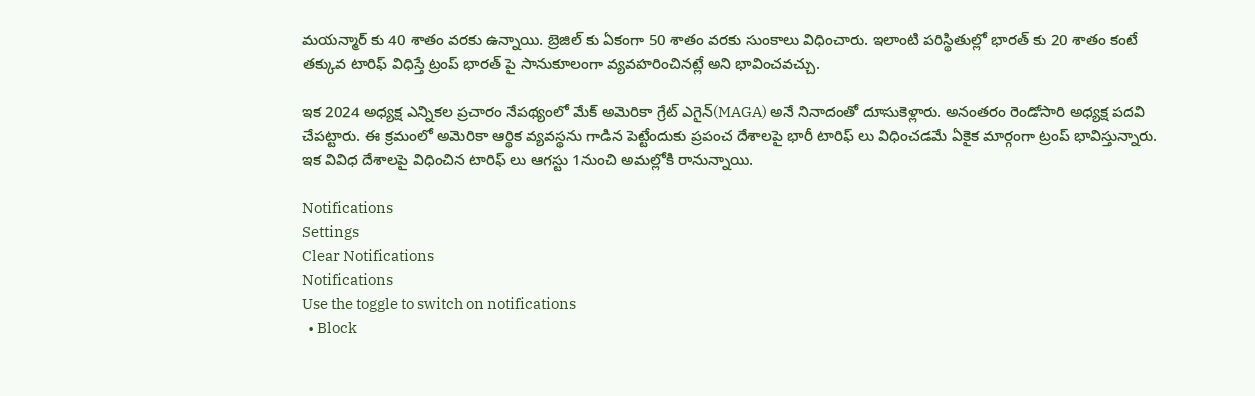మయన్మార్‌ కు 40 శాతం వరకు ఉన్నాయి. బ్రెజిల్ కు ఏకంగా 50 శాతం వరకు సుంకాలు విధించారు. ఇలాంటి పరిస్థితుల్లో భారత్‌ కు 20 శాతం కంటే తక్కువ టారిఫ్ విధిస్తే ట్రంప్ భారత్ పై సానుకూలంగా వ్యవహరించినట్లే అని భావించవచ్చు.

ఇక 2024 అధ్యక్ష ఎన్నికల ప్రచారం నేపథ్యంలో మేక్ అమెరికా గ్రేట్ ఎగైన్(MAGA) అనే నినాదంతో దూసుకెళ్లారు. అనంతరం రెండోసారి అధ్యక్ష పదవి చేపట్టారు. ఈ క్రమంలో అమెరికా ఆర్థిక వ్యవస్థను గాడిన పెట్టేందుకు ప్రపంచ దేశాలపై భారీ టారిఫ్‌ లు విధించడమే ఏకైక మార్గంగా ట్రంప్ భావిస్తున్నారు. ఇక వివిధ దేశాలపై విధించిన టారిఫ్ లు ఆగస్టు 1నుంచి అమల్లోకి రానున్నాయి.

Notifications
Settings
Clear Notifications
Notifications
Use the toggle to switch on notifications
  • Block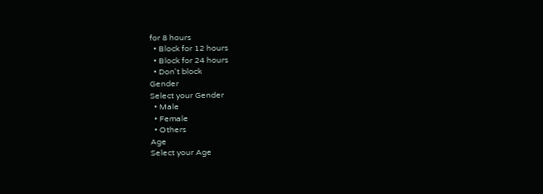for 8 hours
  • Block for 12 hours
  • Block for 24 hours
  • Don't block
Gender
Select your Gender
  • Male
  • Female
  • Others
Age
Select your Age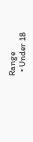Range
  • Under 18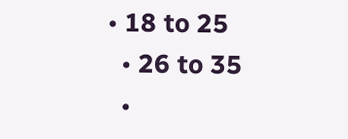• 18 to 25
  • 26 to 35
  •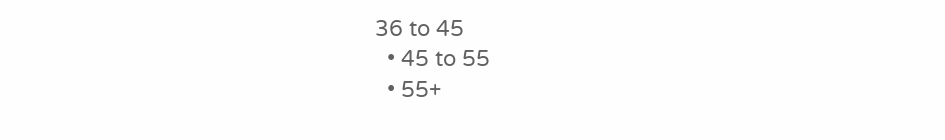36 to 45
  • 45 to 55
  • 55+